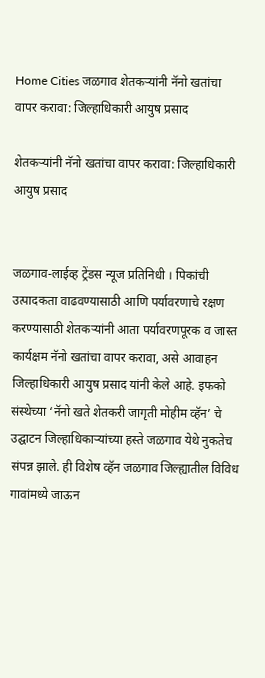Home Cities जळगाव शेतकऱ्यांनी नॅनो खतांचा वापर करावा: जिल्हाधिकारी आयुष प्रसाद

शेतकऱ्यांनी नॅनो खतांचा वापर करावा: जिल्हाधिकारी आयुष प्रसाद


जळगाव-लाईव्ह ट्रेंडस न्यूज प्रतिनिधी । पिकांची उत्पादकता वाढवण्यासाठी आणि पर्यावरणाचे रक्षण करण्यासाठी शेतकऱ्यांनी आता पर्यावरणपूरक व जास्त कार्यक्षम नॅनो खतांचा वापर करावा, असे आवाहन जिल्हाधिकारी आयुष प्रसाद यांनी केले आहे. इफको संस्थेच्या ‘नॅनो खते शेतकरी जागृती मोहीम व्हॅन’ चे उद्घाटन जिल्हाधिकाऱ्यांच्या हस्ते जळगाव येथे नुकतेच संपन्न झाले. ही विशेष व्हॅन जळगाव जिल्ह्यातील विविध गावांमध्ये जाऊन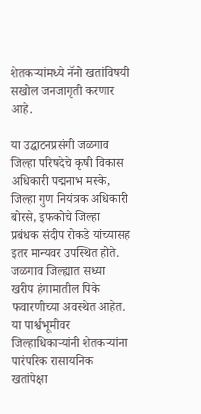शेतकऱ्यांमध्ये नॅनो खतांविषयी सखोल जनजागृती करणार आहे.

या उद्घाटनप्रसंगी जळगाव जिल्हा परिषदेचे कृषी विकास अधिकारी पद्मनाभ मस्के, जिल्हा गुण नियंत्रक अधिकारी बोरसे, इफकोचे जिल्हा प्रबंधक संदीप रोकडे यांच्यासह इतर मान्यवर उपस्थित होते. जळगाव जिल्ह्यात सध्या खरीप हंगामातील पिके फवारणीच्या अवस्थेत आहेत. या पार्श्वभूमीवर जिल्हाधिकाऱ्यांनी शेतकऱ्यांना पारंपरिक रासायनिक खतांपेक्षा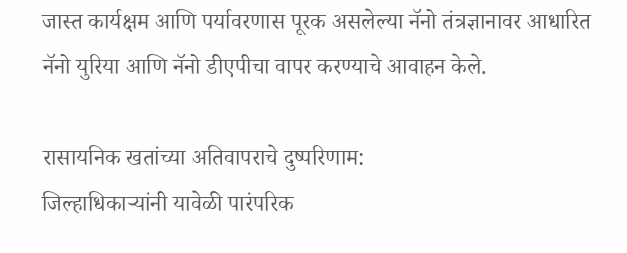जास्त कार्यक्षम आणि पर्यावरणास पूरक असलेल्या नॅनो तंत्रज्ञानावर आधारित नॅनो युरिया आणि नॅनो डीएपीचा वापर करण्याचे आवाहन केले.

रासायनिक खतांच्या अतिवापराचे दुष्परिणाम:
जिल्हाधिकाऱ्यांनी यावेळी पारंपरिक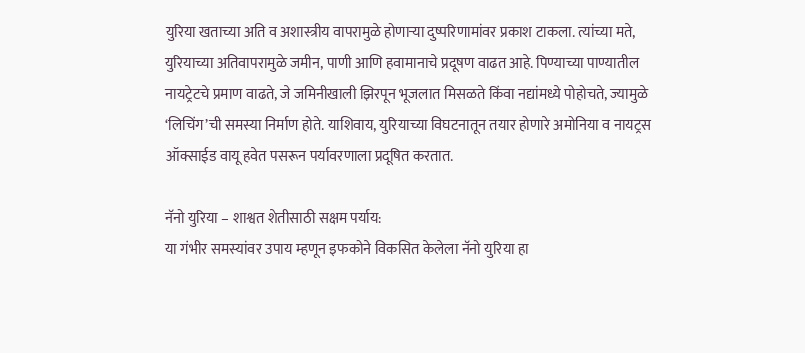युरिया खताच्या अति व अशास्त्रीय वापरामुळे होणाऱ्या दुष्परिणामांवर प्रकाश टाकला. त्यांच्या मते, युरियाच्या अतिवापरामुळे जमीन, पाणी आणि हवामानाचे प्रदूषण वाढत आहे. पिण्याच्या पाण्यातील नायट्रेटचे प्रमाण वाढते, जे जमिनीखाली झिरपून भूजलात मिसळते किंवा नद्यांमध्ये पोहोचते, ज्यामुळे ‘लिचिंग’ची समस्या निर्माण होते. याशिवाय, युरियाच्या विघटनातून तयार होणारे अमोनिया व नायट्रस ऑक्साईड वायू हवेत पसरून पर्यावरणाला प्रदूषित करतात.

नॅनो युरिया – शाश्वत शेतीसाठी सक्षम पर्याय:
या गंभीर समस्यांवर उपाय म्हणून इफकोने विकसित केलेला नॅनो युरिया हा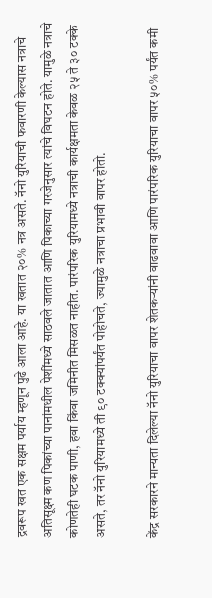द्रवरूप खत एक सक्षम पर्याय म्हणून पुढे आला आहे. या खतात २०% नत्र असते. नॅनो युरियाची फवारणी केल्यास नत्राचे अतिसूक्ष्म कण पिकांच्या पानांमधील पेशींमध्ये साठवले जातात आणि पिकाच्या गरजेनुसार त्यांचे विघटन होते. यामुळे नत्राचे कोणतेही घटक पाणी, हवा किंवा जमिनीत मिसळत नाहीत. पारंपरिक युरियामध्ये नत्राची कार्यक्षमता केवळ २५ ते ३० टक्के असते, तर नॅनो युरियामध्ये ती ९० टक्क्यांपर्यंत पोहोचते, ज्यामुळे नत्राचा प्रभावी वापर होतो.

केंद्र सरकारने मान्यता दिलेल्या नॅनो युरियाचा वापर शेतकऱ्यांनी वाढवावा आणि पारंपरिक युरियाचा वापर ५०% पर्यंत कमी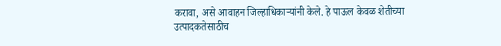करावा, असे आवाहन जिल्हाधिकाऱ्यांनी केले. हे पाऊल केवळ शेतीच्या उत्पादकतेसाठीच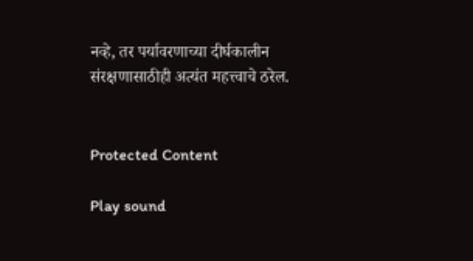नव्हे, तर पर्यावरणाच्या दीर्घकालीन संरक्षणासाठीही अत्यंत महत्त्वाचे ठरेल.


Protected Content

Play sound